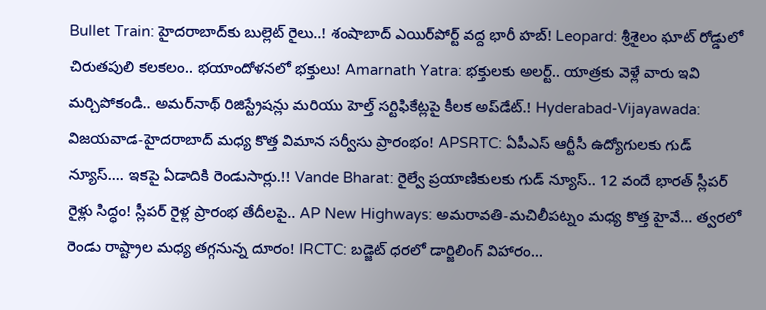Bullet Train: హైదరాబాద్‌కు బుల్లెట్ రైలు..! శంషాబాద్ ఎయిర్‌పోర్ట్ వద్ద భారీ హబ్! Leopard: శ్రీశైలం ఘాట్ రోడ్డులో చిరుతపులి కలకలం.. భయాందోళనలో భక్తులు! Amarnath Yatra: భక్తులకు అలర్ట్.. యాత్రకు వెళ్లే వారు ఇవి మర్చిపోకండి.. అమర్‌నాథ్ రిజిస్ట్రేషన్లు మరియు హెల్త్ సర్టిఫికేట్లపై కీలక అప్‌డేట్.! Hyderabad-Vijayawada: విజయవాడ-హైదరాబాద్ మధ్య కొత్త విమాన సర్వీసు ప్రారంభం! APSRTC: ఏపీఎస్ ఆర్టీసీ ఉద్యోగులకు గుడ్ న్యూస్.... ఇకపై ఏడాదికి రెండుసార్లు.!! Vande Bharat: రైల్వే ప్రయాణికులకు గుడ్ న్యూస్.. 12 వందే భారత్ స్లీపర్ రైళ్లు సిద్ధం! స్లీపర్ రైళ్ల ప్రారంభ తేదీలపై.. AP New Highways: అమరావతి-మచిలీపట్నం మధ్య కొత్త హైవే... త్వరలో రెండు రాష్ట్రాల మధ్య తగ్గనున్న దూరం! IRCTC: బడ్జెట్ ధరలో డార్జిలింగ్ విహారం...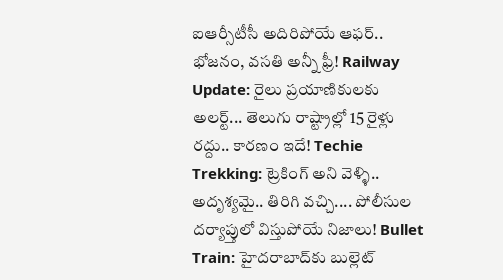ఐఆర్సీటీసీ అదిరిపోయే ఆఫర్.. భోజనం, వసతి అన్నీ ఫ్రీ! Railway Update: రైలు ప్రయాణికులకు అలర్ట్... తెలుగు రాష్ట్రాల్లో 15 రైళ్లు రద్దు.. కారణం ఇదే! Techie Trekking: ట్రెకింగ్ అని వెళ్ళి.. అదృశ్యమై.. తిరిగి వచ్చి.... పోలీసుల దర్యాప్తులో విస్తుపోయే నిజాలు! Bullet Train: హైదరాబాద్‌కు బుల్లెట్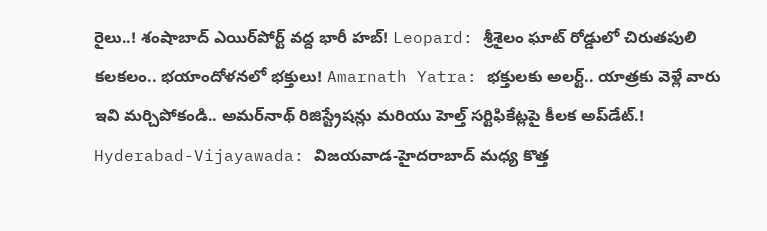రైలు..! శంషాబాద్ ఎయిర్‌పోర్ట్ వద్ద భారీ హబ్! Leopard: శ్రీశైలం ఘాట్ రోడ్డులో చిరుతపులి కలకలం.. భయాందోళనలో భక్తులు! Amarnath Yatra: భక్తులకు అలర్ట్.. యాత్రకు వెళ్లే వారు ఇవి మర్చిపోకండి.. అమర్‌నాథ్ రిజిస్ట్రేషన్లు మరియు హెల్త్ సర్టిఫికేట్లపై కీలక అప్‌డేట్.! Hyderabad-Vijayawada: విజయవాడ-హైదరాబాద్ మధ్య కొత్త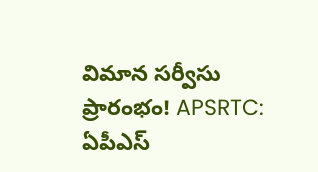విమాన సర్వీసు ప్రారంభం! APSRTC: ఏపీఎస్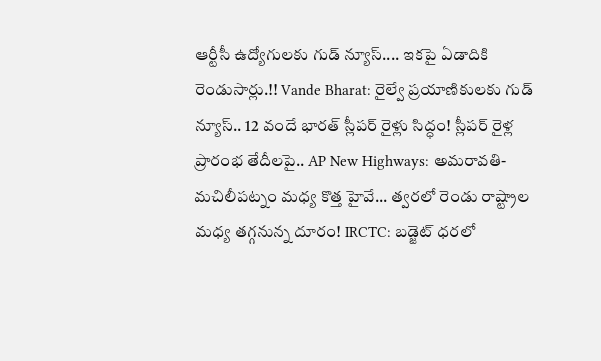ఆర్టీసీ ఉద్యోగులకు గుడ్ న్యూస్.... ఇకపై ఏడాదికి రెండుసార్లు.!! Vande Bharat: రైల్వే ప్రయాణికులకు గుడ్ న్యూస్.. 12 వందే భారత్ స్లీపర్ రైళ్లు సిద్ధం! స్లీపర్ రైళ్ల ప్రారంభ తేదీలపై.. AP New Highways: అమరావతి-మచిలీపట్నం మధ్య కొత్త హైవే... త్వరలో రెండు రాష్ట్రాల మధ్య తగ్గనున్న దూరం! IRCTC: బడ్జెట్ ధరలో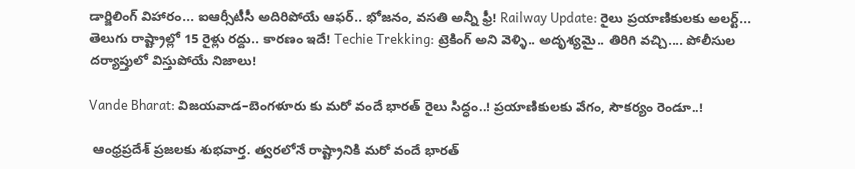డార్జిలింగ్ విహారం... ఐఆర్సీటీసీ అదిరిపోయే ఆఫర్.. భోజనం, వసతి అన్నీ ఫ్రీ! Railway Update: రైలు ప్రయాణికులకు అలర్ట్... తెలుగు రాష్ట్రాల్లో 15 రైళ్లు రద్దు.. కారణం ఇదే! Techie Trekking: ట్రెకింగ్ అని వెళ్ళి.. అదృశ్యమై.. తిరిగి వచ్చి.... పోలీసుల దర్యాప్తులో విస్తుపోయే నిజాలు!

Vande Bharat: విజయవాడ–బెంగళూరు కు మరో వందే భారత్ రైలు సిద్ధం..! ప్రయాణికులకు వేగం, సౌకర్యం రెండూ..!

 ఆంధ్రప్రదేశ్ ప్రజలకు శుభవార్త. త్వరలోనే రాష్ట్రానికి మరో వందే భారత్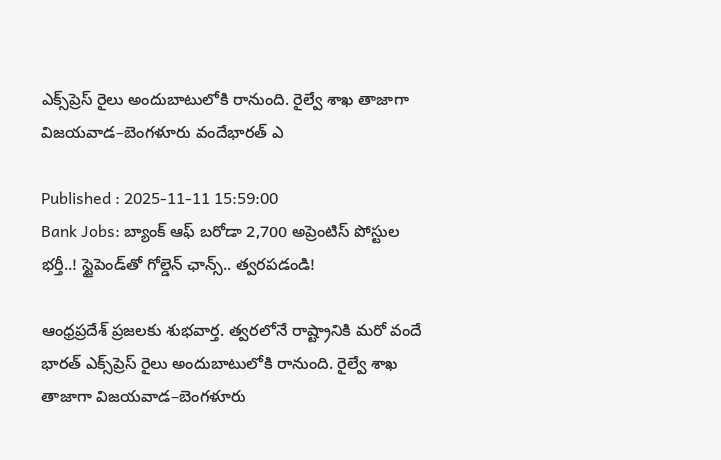ఎక్స్‌ప్రెస్ రైలు అందుబాటులోకి రానుంది. రైల్వే శాఖ తాజాగా విజయవాడ–బెంగళూరు వందేభారత్ ఎ

Published : 2025-11-11 15:59:00
Bank Jobs: బ్యాంక్ ఆఫ్ బరోడా 2,700 అప్రెంటిస్ పోస్టుల భర్తీ..! స్టైపెండ్‌తో గోల్డెన్ ఛాన్స్.. త్వరపడండి!

ఆంధ్రప్రదేశ్ ప్రజలకు శుభవార్త. త్వరలోనే రాష్ట్రానికి మరో వందే భారత్ ఎక్స్‌ప్రెస్ రైలు అందుబాటులోకి రానుంది. రైల్వే శాఖ తాజాగా విజయవాడ–బెంగళూరు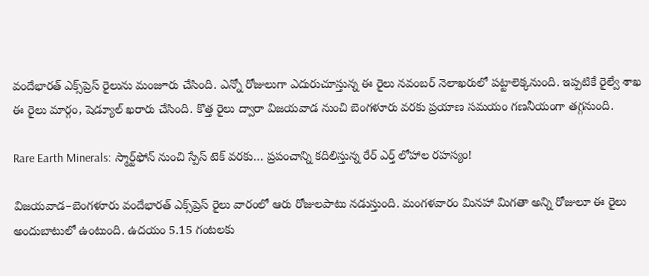వందేభారత్ ఎక్స్‌ప్రెస్ రైలును మంజూరు చేసింది. ఎన్నో రోజులుగా ఎదురుచూస్తున్న ఈ రైలు నవంబర్ నెలాఖరులో పట్టాలెక్కనుంది. ఇప్పటికే రైల్వే శాఖ ఈ రైలు మార్గం, షెడ్యూల్‌ ఖరారు చేసింది. కొత్త రైలు ద్వారా విజయవాడ నుంచి బెంగళూరు వరకు ప్రయాణ సమయం గణనీయంగా తగ్గనుంది.

Rare Earth Minerals: స్మార్ట్‌ఫోన్‌ నుంచి స్పేస్ టెక్‌ వరకు… ప్రపంచాన్ని కదిలిస్తున్న రేర్ ఎర్త్ లోహాల రహస్యం!

విజయవాడ–బెంగళూరు వందేభారత్ ఎక్స్‌ప్రెస్ రైలు వారంలో ఆరు రోజులపాటు నడుస్తుంది. మంగళవారం మినహా మిగతా అన్ని రోజులూ ఈ రైలు అందుబాటులో ఉంటుంది. ఉదయం 5.15 గంటలకు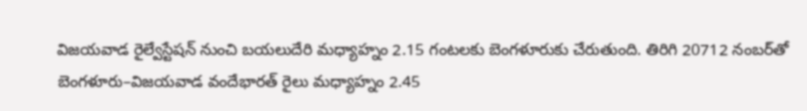విజయవాడ రైల్వేస్టేషన్‌ నుంచి బయలుదేరి మధ్యాహ్నం 2.15 గంటలకు బెంగళూరుకు చేరుతుంది. తిరిగి 20712 నంబర్‌తో బెంగళూరు–విజయవాడ వందేభారత్‌ రైలు మధ్యాహ్నం 2.45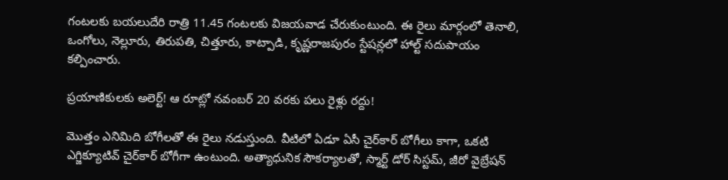గంటలకు బయలుదేరి రాత్రి 11.45 గంటలకు విజయవాడ చేరుకుంటుంది. ఈ రైలు మార్గంలో తెనాలి, ఒంగోలు, నెల్లూరు, తిరుపతి, చిత్తూరు, కాట్పాడి, కృష్ణరాజపురం స్టేషన్లలో హాల్ట్ సదుపాయం కల్పించారు.

ప్రయాణికులకు అలెర్ట్! ఆ రూట్లో నవంబర్ 20 వరకు పలు రైళ్లు రద్దు!

మొత్తం ఎనిమిది బోగీలతో ఈ రైలు నడుస్తుంది. వీటిలో ఏడూ ఏసీ చైర్‌కార్ బోగీలు కాగా, ఒకటి ఎగ్జిక్యూటివ్ చైర్‌కార్‌ బోగీగా ఉంటుంది. అత్యాధునిక సౌకర్యాలతో, స్మార్ట్ డోర్‌ సిస్టమ్‌, జీరో వైబ్రేషన్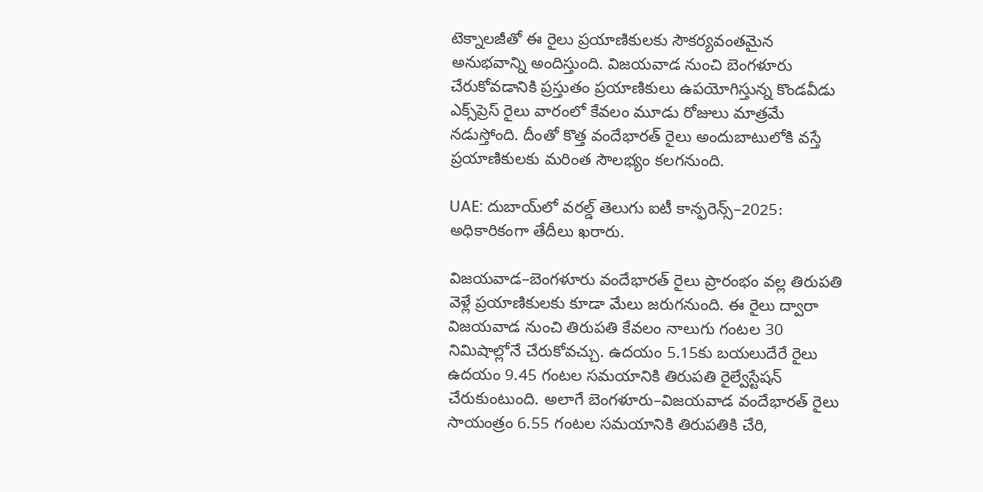టెక్నాలజీతో ఈ రైలు ప్రయాణికులకు సౌకర్యవంతమైన అనుభవాన్ని అందిస్తుంది. విజయవాడ నుంచి బెంగళూరు చేరుకోవడానికి ప్రస్తుతం ప్రయాణికులు ఉపయోగిస్తున్న కొండవీడు ఎక్స్‌ప్రెస్ రైలు వారంలో కేవలం మూడు రోజులు మాత్రమే నడుస్తోంది. దీంతో కొత్త వందేభారత్ రైలు అందుబాటులోకి వస్తే ప్రయాణికులకు మరింత సౌలభ్యం కలగనుంది.

UAE: దుబాయ్‌లో వరల్డ్ తెలుగు ఐటీ కాన్ఫరెన్స్–2025: అధికారికంగా తేదీలు ఖరారు.

విజయవాడ–బెంగళూరు వందేభారత్ రైలు ప్రారంభం వల్ల తిరుపతి వెళ్లే ప్రయాణికులకు కూడా మేలు జరుగనుంది. ఈ రైలు ద్వారా విజయవాడ నుంచి తిరుపతి కేవలం నాలుగు గంటల 30 నిమిషాల్లోనే చేరుకోవచ్చు. ఉదయం 5.15కు బయలుదేరే రైలు ఉదయం 9.45 గంటల సమయానికి తిరుపతి రైల్వేస్టేషన్ చేరుకుంటుంది. అలాగే బెంగళూరు–విజయవాడ వందేభారత్ రైలు సాయంత్రం 6.55 గంటల సమయానికి తిరుపతికి చేరి,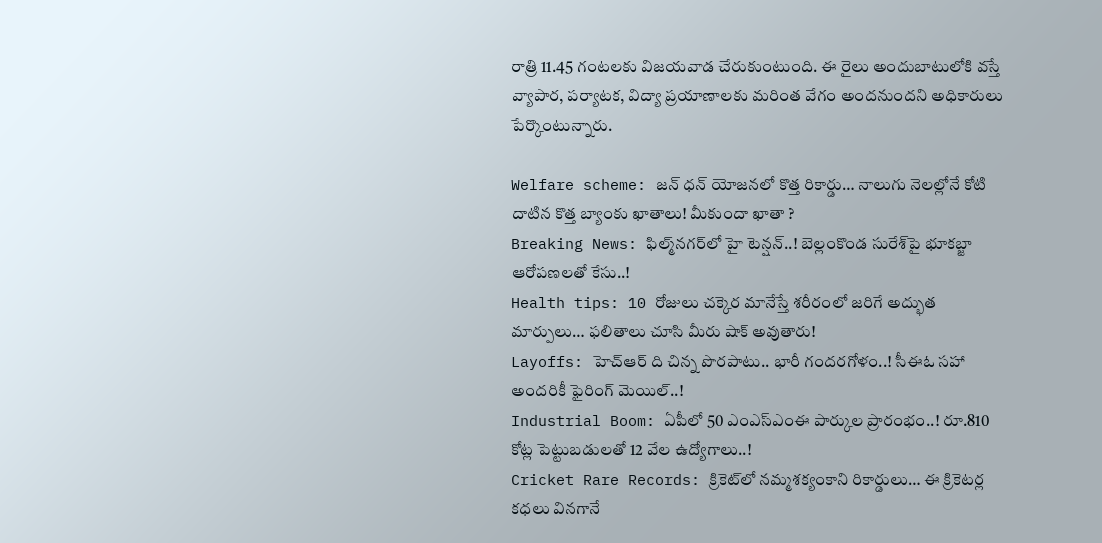రాత్రి 11.45 గంటలకు విజయవాడ చేరుకుంటుంది. ఈ రైలు అందుబాటులోకి వస్తే వ్యాపార, పర్యాటక, విద్యా ప్రయాణాలకు మరింత వేగం అందనుందని అధికారులు పేర్కొంటున్నారు.

Welfare scheme: జన్ ధన్ యోజనలో కొత్త రికార్డు… నాలుగు నెలల్లోనే కోటి దాటిన కొత్త బ్యాంకు ఖాతాలు! మీకుందా ఖాతా ?
Breaking News: ఫిల్మ్‌నగర్‌లో హై టెన్షన్..! బెల్లంకొండ సురేశ్‌పై భూకబ్జా ఆరోపణలతో కేసు..!
Health tips: 10 రోజులు చక్కెర మానేస్తే శరీరంలో జరిగే అద్భుత మార్పులు… ఫలితాలు చూసి మీరు షాక్ అవుతారు!
Layoffs: హెచ్ఆర్ ది చిన్న పొరపాటు.. భారీ గందరగోళం..! సీఈఓ సహా అందరికీ ఫైరింగ్ మెయిల్..!
Industrial Boom: ఏపీలో 50 ఎంఎస్ఎంఈ పార్కుల ప్రారంభం..! రూ.810 కోట్ల పెట్టుబడులతో 12 వేల ఉద్యోగాలు..!
Cricket Rare Records: క్రికెట్‌లో నమ్మశక్యంకాని రికార్డులు… ఈ క్రికెటర్ల కధలు వినగానే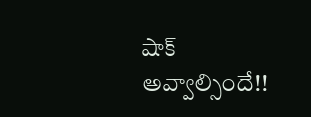షాక్ అవ్వాల్సిందే!!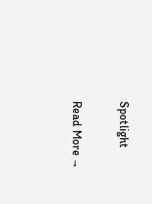Spotlight

Read More →